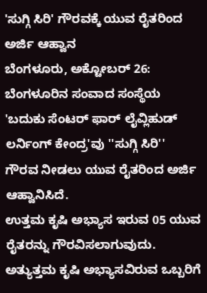'ಸುಗ್ಗಿ ಸಿರಿ' ಗೌರವಕ್ಕೆ ಯುವ ರೈತರಿಂದ ಅರ್ಜಿ ಆಹ್ವಾನ
ಬೆಂಗಳೂರು, ಅಕ್ಟೋಬರ್ 26: ಬೆಂಗಳೂರಿನ ಸಂವಾದ ಸಂಸ್ಥೆಯ 'ಬದುಕು ಸೆಂಟರ್ ಫಾರ್ ಲೈವ್ಲಿಹುಡ್ ಲರ್ನಿಂಗ್ ಕೇಂದ್ರ'ವು ''ಸುಗ್ಗಿ ಸಿರಿ'' ಗೌರವ ನೀಡಲು ಯುವ ರೈತರಿಂದ ಅರ್ಜಿ ಆಹ್ವಾನಿಸಿದೆ.
ಉತ್ತಮ ಕೃಷಿ ಅಭ್ಯಾಸ ಇರುವ 05 ಯುವ ರೈತರನ್ನು ಗೌರವಿಸಲಾಗುವುದು. ಅತ್ಯುತ್ತಮ ಕೃಷಿ ಅಭ್ಯಾಸವಿರುವ ಒಬ್ಬರಿಗೆ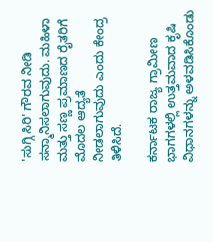'ಸುಗ್ಗಿ ಸಿರಿ' ಗೌರವ ನೀಡಿ ಸನ್ಮಾನಿಸಲಾಗುವುದು. ಮಹಿಳಾ ಮತ್ತು ಸಣ್ಣ ಪ್ರಮಾಣದ ರೈತರಿಗೆ ಮೊದಲ ಆದ್ಯತೆ ನೀಡಲಾಗುವುದು ಎಂದು ಕೇಂದ್ರ ತಿಳಿಸಿದೆ.

ಕರ್ನಾಟಕ ರಾಜ್ಯ ಗ್ರಾಮೀಣ ಭಾಗಗಳಲ್ಲಿ ಉತ್ತಮವಾದ ಕೃಷಿ ವಿಧಾನಗಳನ್ನು ಅಳವಡಿಸಿಕೊಂಡು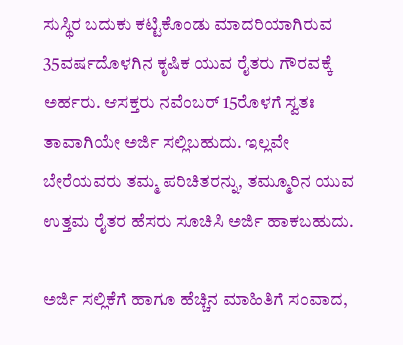ಸುಸ್ಥಿರ ಬದುಕು ಕಟ್ಟಿಕೊಂಡು ಮಾದರಿಯಾಗಿರುವ 35ವರ್ಷದೊಳಗಿನ ಕೃಷಿಕ ಯುವ ರೈತರು ಗೌರವಕ್ಕೆ ಅರ್ಹರು. ಆಸಕ್ತರು ನವೆಂಬರ್ 15ರೊಳಗೆ ಸ್ವತಃ ತಾವಾಗಿಯೇ ಅರ್ಜಿ ಸಲ್ಲಿಬಹುದು. ಇಲ್ಲವೇ ಬೇರೆಯವರು ತಮ್ಮ ಪರಿಚಿತರನ್ನು, ತಮ್ಮೂರಿನ ಯುವ ಉತ್ತಮ ರೈತರ ಹೆಸರು ಸೂಚಿಸಿ ಅರ್ಜಿ ಹಾಕಬಹುದು.

ಅರ್ಜಿ ಸಲ್ಲಿಕೆಗೆ ಹಾಗೂ ಹೆಚ್ಚಿನ ಮಾಹಿತಿಗೆ ಸಂವಾದ,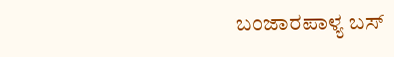ಬಂಜಾರಪಾಳ್ಯ ಬಸ್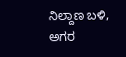ನಿಲ್ದಾಣ ಬಳಿ, ಅಗರ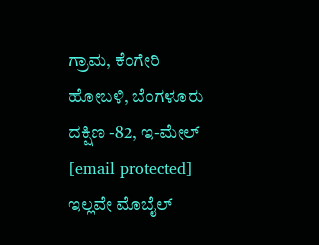ಗ್ರಾಮ, ಕೆಂಗೇರಿ ಹೋಬಳಿ, ಬೆಂಗಳೂರು ದಕ್ಷಿಣ -82, ಇ-ಮೇಲ್ [email protected] ಇಲ್ಲವೇ ಮೊಬೈಲ್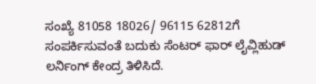ಸಂಖ್ಯೆ 81058 18026/ 96115 62812ಗೆ ಸಂಪರ್ಕಿಸುವಂತೆ ಬದುಕು ಸೆಂಟರ್ ಫಾರ್ ಲೈವ್ಲಿಹುಡ್ ಲರ್ನಿಂಗ್ ಕೇಂದ್ರ ತಿಳಿಸಿದೆ.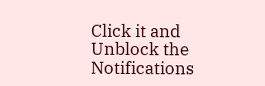Click it and Unblock the Notifications